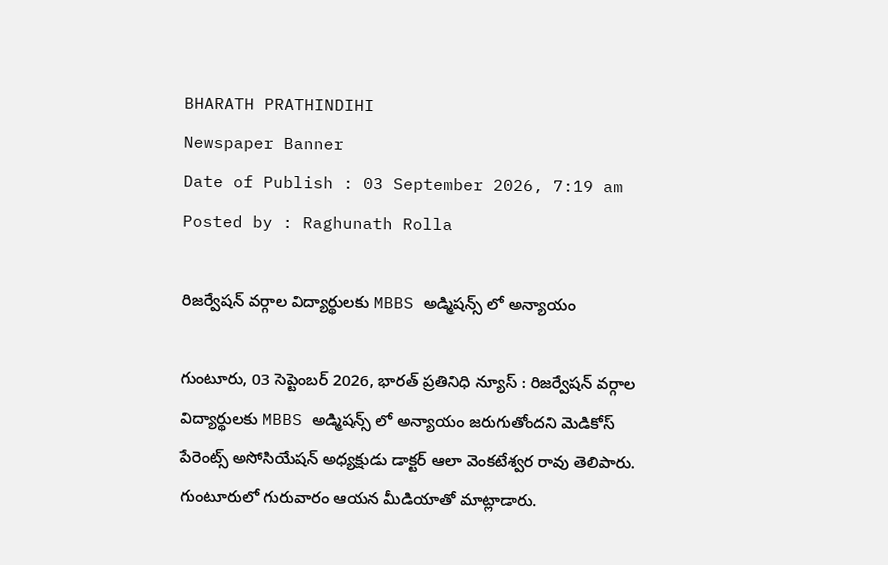BHARATH PRATHINDIHI
Newspaper Banner
Date of Publish : 03 September 2026, 7:19 am Posted by : Raghunath Rolla

రిజర్వేషన్ వర్గాల విద్యార్థులకు MBBS అడ్మిషన్స్ లో అన్యాయం

గుంటూరు, 03 సెప్టెంబర్ 2026, భారత్ ప్రతినిధి న్యూస్ : రిజర్వేషన్ వర్గాల విద్యార్థులకు MBBS అడ్మిషన్స్ లో అన్యాయం జరుగుతోందని మెడికోస్ పేరెంట్స్ అసోసియేషన్ అధ్యక్షుడు డాక్టర్ ఆలా వెంకటేశ్వర రావు తెలిపారు. గుంటూరులో గురువారం ఆయన మీడియాతో మాట్లాడారు.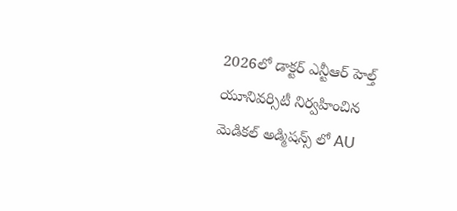2026లో డాక్టర్ ఎన్టీఆర్ హెల్త్ యూనివర్సిటీ నిర్వహించిన మెడికల్ అడ్మిషన్స్ లో AU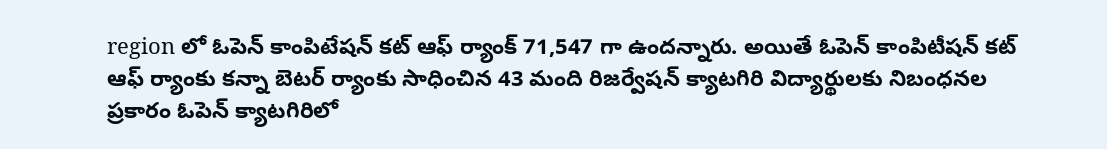region లో ఓపెన్ కాంపిటేషన్ కట్ ఆఫ్ ర్యాంక్ 71,547 గా ఉందన్నారు. అయితే ఓపెన్ కాంపిటీషన్ కట్ ఆఫ్ ర్యాంకు కన్నా బెటర్ ర్యాంకు సాధించిన 43 మంది రిజర్వేషన్ క్యాటగిరి విద్యార్థులకు నిబంధనల ప్రకారం ఓపెన్ క్యాటగిరిలో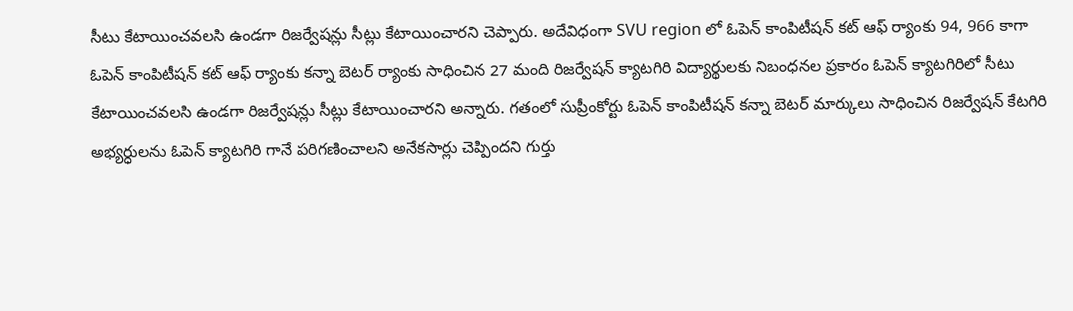సీటు కేటాయించవలసి ఉండగా రిజర్వేషన్లు సీట్లు కేటాయించారని చెప్పారు. అదేవిధంగా SVU region లో ఓపెన్ కాంపిటీషన్ కట్ ఆఫ్ ర్యాంకు 94, 966 కాగా ఓపెన్ కాంపిటీషన్ కట్ ఆఫ్ ర్యాంకు కన్నా బెటర్ ర్యాంకు సాధించిన 27 మంది రిజర్వేషన్ క్యాటగిరి విద్యార్థులకు నిబంధనల ప్రకారం ఓపెన్ క్యాటగిరిలో సీటు కేటాయించవలసి ఉండగా రిజర్వేషన్లు సీట్లు కేటాయించారని అన్నారు. గతంలో సుప్రీంకోర్టు ఓపెన్ కాంపిటీషన్ కన్నా బెటర్ మార్కులు సాధించిన రిజర్వేషన్ కేటగిరి అభ్యర్ధులను ఓపెన్ క్యాటగిరి గానే పరిగణించాలని అనేకసార్లు చెప్పిందని గుర్తు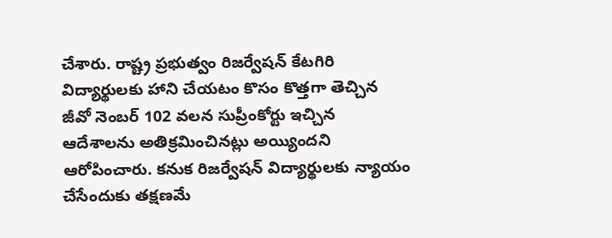చేశారు. రాష్ట్ర ప్రభుత్వం రిజర్వేషన్ కేటగిరి విద్యార్థులకు హాని చేయటం కొసం కొత్తగా తెచ్చిన జీవో నెంబర్ 102 వలన సుప్రీంకోర్టు ఇచ్చిన ఆదేశాలను అతిక్రమించినట్లు అయ్యిందని ఆరోపించారు. కనుక రిజర్వేషన్ విద్యార్థులకు న్యాయం చేసేందుకు తక్షణమే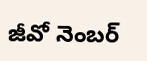జీవో నెంబర్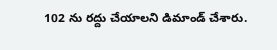102 ను రద్దు చేయాలని డిమాండ్ చేశారు.